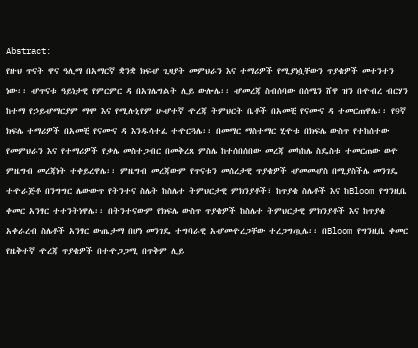Abstract:
የዙህ ጥናት ዋና ዓሊማ በአማርኛ ቋንቋ ክፍሇ ጊዛያት መምህራን እና ተማሪዎች የሚያነሷቸውን ጥያቄዎች መተንተን ነው፡፡ ሇጥናቱ ዓይነታዊ የምርምር ዳ በአገሌግልት ሊይ ውሎሌ፡፡ ሇመረጃ ስብሰባው በሰሜን ሸዋ ዝን በዯብረ ብርሃን ከተማ የኃይሇማርያም ማሞ እና የሚሉኒየም ሁሇተኛ ዯረጃ ትምህርት ቤቶች በአመቺ የናሙና ዳ ተመርጠዋሌ፡፡ የ9ኛ ክፍሌ ተማሪዎች በአመቺ የናሙና ዳ እንዱሳተፈ ተዯርጓሌ፡፡ በመማር ማስተማር ሂዯቱ በክፍሌ ውስጥ የተከሰተው የመምህራን እና የተማሪዎች የቃሌ መስተጋብር በመቅረጸ ምስሌ ከተሰበሰበው መረጃ መካከሌ ስዴስቱ ተመርጠው ወዯ ምዜግብ መረጃነት ተቀይረዋሌ፡፡ ምዜግብ መረጃውም የጥናቱን መሰረታዊ ጥያቄዎች ሇመመሇስ በሚያስችሌ መንገዴ ተዯራጅቶ በንግግር ሌውውጥ የትንተና ስሌት ከስሌተ ትምህርታዊ ምክንያቶች፣ ከጥያቄ ስሌቶች እና ከBloom የግንዚቤ ቀመር አንፃር ተተንትነዋሌ፡፡ በትንተናውም የክፍሌ ውስጥ ጥያቄዎች ከስሌተ ትምህርታዊ ምክንያቶች እና ከጥያቄ አቀራረብ ስሌቶች አንፃር ውጤታማ በሆነ መንገዴ ተግባራዊ አሇመዯረጋቸው ተረጋግጧሌ፡፡ በBloom የግንዚቤ ቀመር የዜቅተኛ ዯረጃ ጥያቄዎች በተዯጋጋሚ በጥቅም ሊይ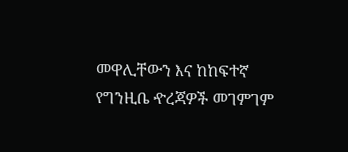መዋሊቸውን እና ከከፍተኛ የግንዚቤ ዯረጃዎች መገምገም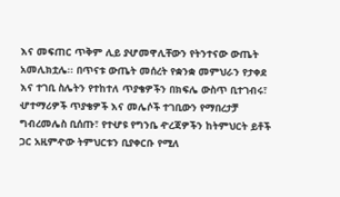እና መፍጠር ጥቅም ሊይ ያሇመዋሊቸውን የትንተናው ውጤት አመሊክቷሌ፡፡ በጥናቱ ውጤት መሰረት የቋንቋ መምህራን የታቀደ እና ተገቢ ስሌትን የተከተለ ጥያቄዎችን በክፍሌ ውስጥ ቢተገብሩ፣ ሇተማሪዎች ጥያቄዎች እና መሌሶች ተገቢውን የማበረታቻ ግብረመሌስ ቢሰጡ፣ የተሇዩ የግንቤ ዯረጃዎችን ከትምህርት ይቶች ጋር አዚምዯው ትምህርቱን ቢያቀርቡ የሚለ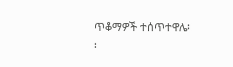ጥቆማዎች ተሰጥተዋሌ፡፡